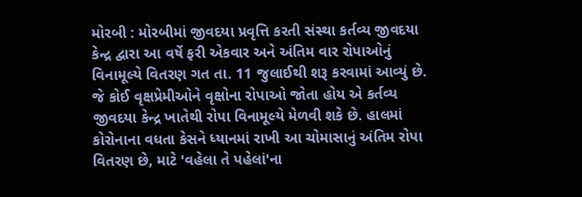મોરબી : મોરબીમાં જીવદયા પ્રવૃત્તિ કરતી સંસ્થા કર્તવ્ય જીવદયા કેન્દ્ર દ્વારા આ વર્ષે ફરી એકવાર અને અંતિમ વાર રોપાઓનું વિનામૂલ્યે વિતરણ ગત તા. 11 જુલાઈથી શરૂ કરવામાં આવ્યું છે. જે કોઈ વૃક્ષપ્રેમીઓને વૃક્ષોના રોપાઓ જોતા હોય એ કર્તવ્ય જીવદયા કેન્દ્ર ખાતેથી રોપા વિનામૂલ્યે મેળવી શકે છે. હાલમાં કોરોનાના વધતા કેસને ધ્યાનમાં રાખી આ ચોમાસાનું અંતિમ રોપા વિતરણ છે, માટે 'વહેલા તે પહેલાં'ના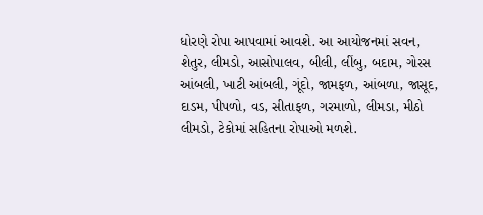ધોરણે રોપા આપવામાં આવશે. આ આયોજનમાં સવન, શેતુર, લીમડો, આસોપાલવ, બીલી, લીંબુ, બદામ, ગોરસ આંબલી, ખાટી આંબલી, ગૂંદો, જામફળ, આંબળા, જાસૂદ, દાડમ, પીપળો, વડ, સીતાફળ, ગરમાળો, લીમડા, મીઠો લીમડો, ટેકોમાં સહિતના રોપાઓ મળશે.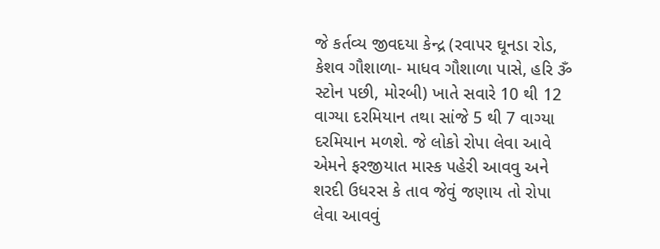જે કર્તવ્ય જીવદયા કેન્દ્ર (રવાપર ઘૂનડા રોડ, કેશવ ગૌશાળા- માધવ ગૌશાળા પાસે, હરિ ૐ સ્ટોન પછી, મોરબી) ખાતે સવારે 10 થી 12 વાગ્યા દરમિયાન તથા સાંજે 5 થી 7 વાગ્યા દરમિયાન મળશે. જે લોકો રોપા લેવા આવે એમને ફરજીયાત માસ્ક પહેરી આવવુ અને શરદી ઉધરસ કે તાવ જેવું જણાય તો રોપા લેવા આવવું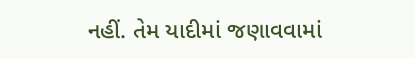નહીં. તેમ યાદીમાં જણાવવામાં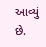આવ્યું છે.